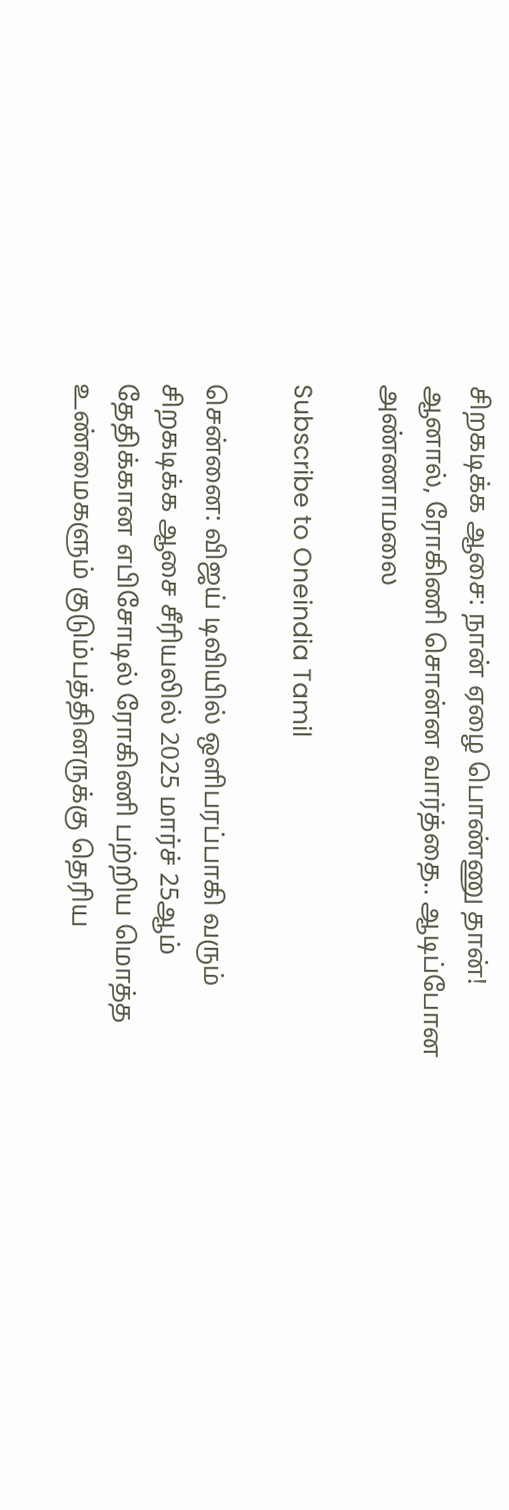சிறகடிக்க ஆசை: நான் ஏழை பொண்ணு தான்! ஆனால், ரோகிணி சொன்ன வார்த்தை.. ஆடிப்போன அண்ணாமலை

Subscribe to Oneindia Tamil

சென்னை: விஜய் டிவியில் ஒளிபரப்பாகி வரும் சிறகடிக்க ஆசை சீரியலில் 2025 மார்ச் 25ஆம் தேதிக்கான எபிசோடில் ரோகிணி பற்றிய மொத்த உண்மைகளும் குடும்பத்தினருக்கு தெரிய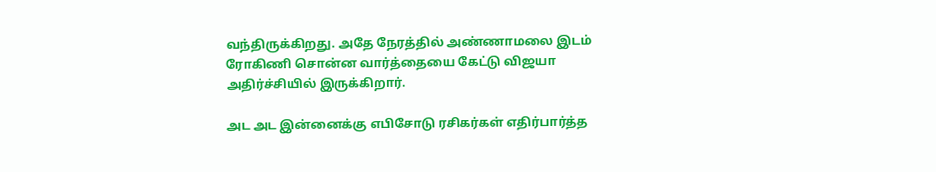வந்திருக்கிறது. அதே நேரத்தில் அண்ணாமலை இடம் ரோகிணி சொன்ன வார்த்தையை கேட்டு விஜயா அதிர்ச்சியில் இருக்கிறார்.

அட அட இன்னைக்கு எபிசோடு ரசிகர்கள் எதிர்பார்த்த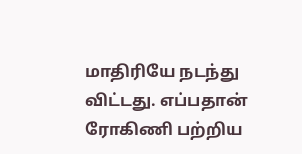மாதிரியே நடந்து விட்டது. எப்பதான் ரோகிணி பற்றிய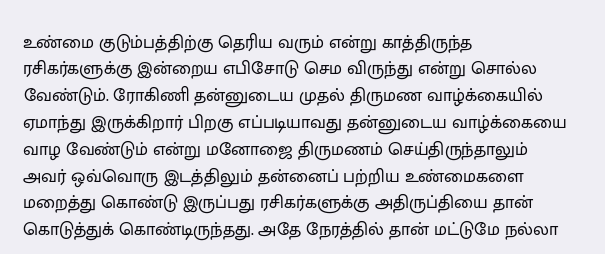உண்மை குடும்பத்திற்கு தெரிய வரும் என்று காத்திருந்த ரசிகர்களுக்கு இன்றைய எபிசோடு செம விருந்து என்று சொல்ல வேண்டும். ரோகிணி தன்னுடைய முதல் திருமண வாழ்க்கையில் ஏமாந்து இருக்கிறார் பிறகு எப்படியாவது தன்னுடைய வாழ்க்கையை வாழ வேண்டும் என்று மனோஜை திருமணம் செய்திருந்தாலும் அவர் ஒவ்வொரு இடத்திலும் தன்னைப் பற்றிய உண்மைகளை மறைத்து கொண்டு இருப்பது ரசிகர்களுக்கு அதிருப்தியை தான் கொடுத்துக் கொண்டிருந்தது. அதே நேரத்தில் தான் மட்டுமே நல்லா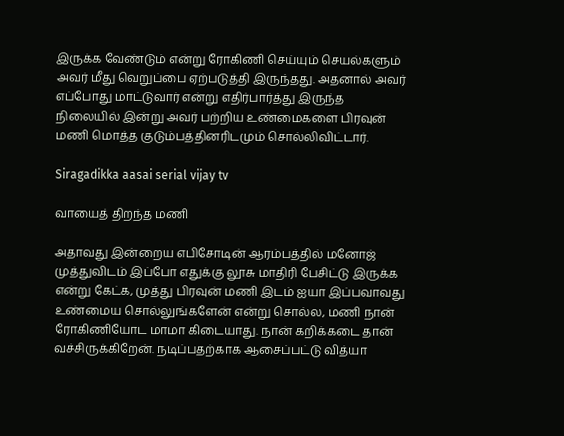இருக்க வேண்டும் என்று ரோகிணி செய்யும் செயல்களும் அவர் மீது வெறுப்பை ஏற்படுத்தி இருந்தது. அதனால் அவர் எப்போது மாட்டுவார் என்று எதிர்பார்த்து இருந்த நிலையில் இன்று அவர் பற்றிய உண்மைகளை பிரவுன் மணி மொத்த குடும்பத்தினரிடமும் சொல்லிவிட்டார்.

Siragadikka aasai serial vijay tv

வாயைத் திறந்த மணி

அதாவது இன்றைய எபிசோடின் ஆரம்பத்தில் மனோஜ் முத்துவிடம் இப்போ எதுக்கு லூசு மாதிரி பேசிட்டு இருக்க என்று கேட்க, முத்து பிரவுன் மணி இடம் ஐயா இப்பவாவது உண்மைய சொல்லுங்களேன் என்று சொல்ல, மணி நான் ரோகிணியோட மாமா கிடையாது. நான் கறிக்கடை தான் வச்சிருக்கிறேன். நடிப்பதற்காக ஆசைப்பட்டு வித்யா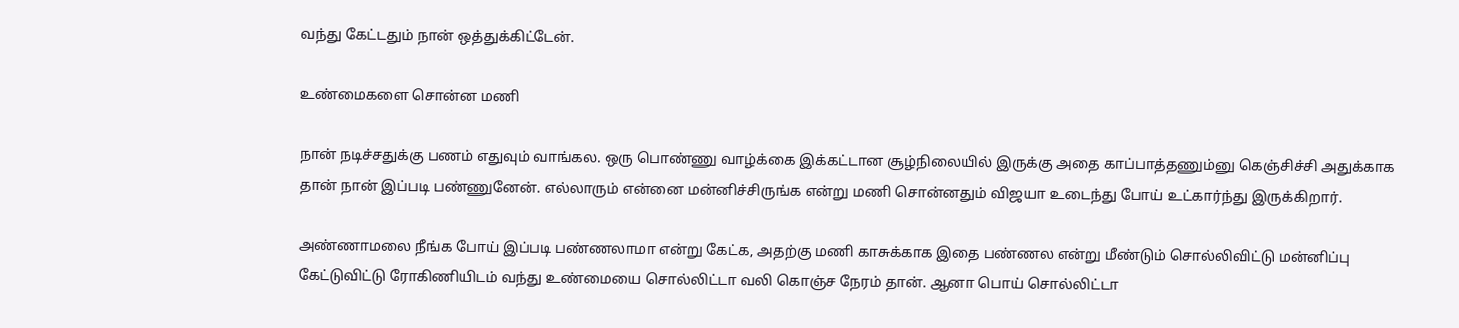வந்து கேட்டதும் நான் ஒத்துக்கிட்டேன்.

உண்மைகளை சொன்ன மணி

நான் நடிச்சதுக்கு பணம் எதுவும் வாங்கல. ஒரு பொண்ணு வாழ்க்கை இக்கட்டான சூழ்நிலையில் இருக்கு அதை காப்பாத்தணும்னு கெஞ்சிச்சி அதுக்காக தான் நான் இப்படி பண்ணுனேன். எல்லாரும் என்னை மன்னிச்சிருங்க என்று மணி சொன்னதும் விஜயா உடைந்து போய் உட்கார்ந்து இருக்கிறார்.

அண்ணாமலை நீங்க போய் இப்படி பண்ணலாமா என்று கேட்க, அதற்கு மணி காசுக்காக இதை பண்ணல என்று மீண்டும் சொல்லிவிட்டு மன்னிப்பு கேட்டுவிட்டு ரோகிணியிடம் வந்து உண்மையை சொல்லிட்டா வலி கொஞ்ச நேரம் தான். ஆனா பொய் சொல்லிட்டா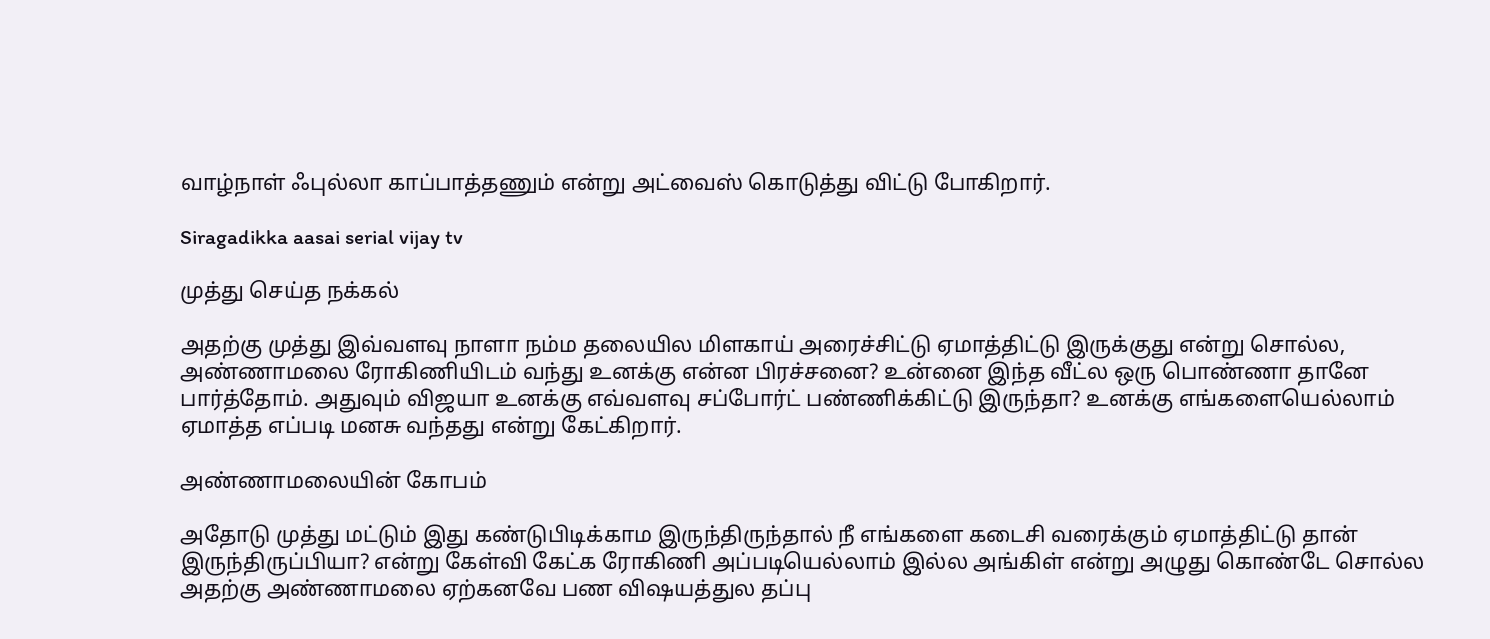வாழ்நாள் ஃபுல்லா காப்பாத்தணும் என்று அட்வைஸ் கொடுத்து விட்டு போகிறார்.

Siragadikka aasai serial vijay tv

முத்து செய்த நக்கல்

அதற்கு முத்து இவ்வளவு நாளா நம்ம தலையில மிளகாய் அரைச்சிட்டு ஏமாத்திட்டு இருக்குது என்று சொல்ல, அண்ணாமலை ரோகிணியிடம் வந்து உனக்கு என்ன பிரச்சனை? உன்னை இந்த வீட்ல ஒரு பொண்ணா தானே பார்த்தோம். அதுவும் விஜயா உனக்கு எவ்வளவு சப்போர்ட் பண்ணிக்கிட்டு இருந்தா? உனக்கு எங்களையெல்லாம் ஏமாத்த எப்படி மனசு வந்தது என்று கேட்கிறார்.

அண்ணாமலையின் கோபம்

அதோடு முத்து மட்டும் இது கண்டுபிடிக்காம இருந்திருந்தால் நீ எங்களை கடைசி வரைக்கும் ஏமாத்திட்டு தான் இருந்திருப்பியா? என்று கேள்வி கேட்க ரோகிணி அப்படியெல்லாம் இல்ல அங்கிள் என்று அழுது கொண்டே சொல்ல அதற்கு அண்ணாமலை ஏற்கனவே பண விஷயத்துல தப்பு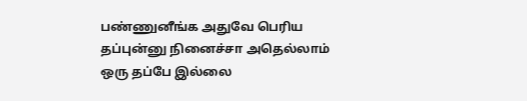பண்ணுனீங்க அதுவே பெரிய தப்புன்னு நினைச்சா அதெல்லாம் ஒரு தப்பே இல்லை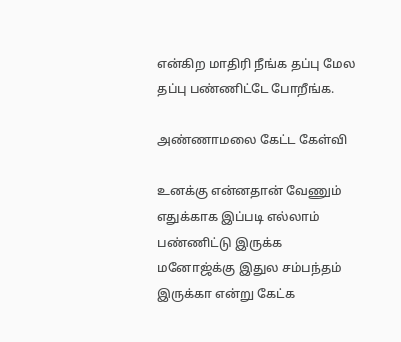என்கிற மாதிரி நீங்க தப்பு மேல தப்பு பண்ணிட்டே போறீங்க.

அண்ணாமலை கேட்ட கேள்வி

உனக்கு என்னதான் வேணும் எதுக்காக இப்படி எல்லாம் பண்ணிட்டு இருக்க மனோஜ்க்கு இதுல சம்பந்தம் இருக்கா என்று கேட்க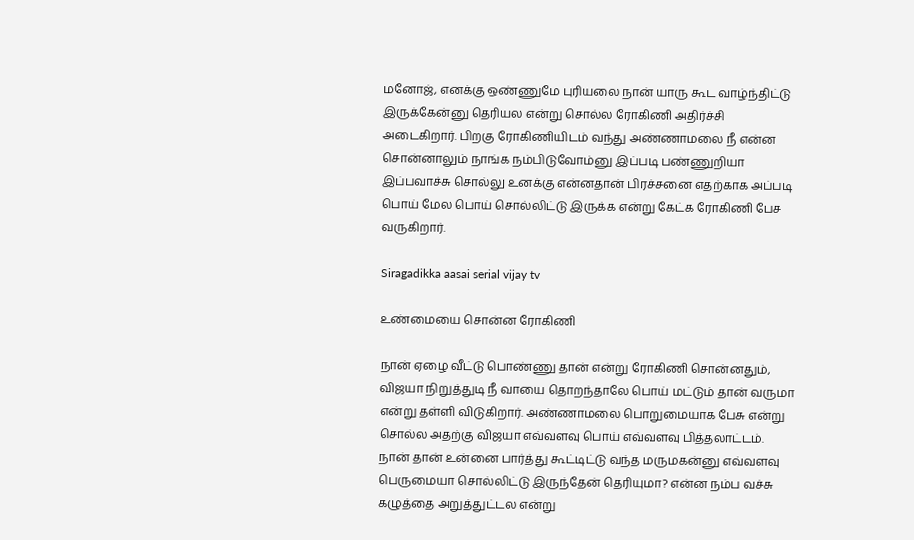மனோஜ், எனக்கு ஒண்ணுமே புரியலை நான் யாரு கூட வாழ்ந்திட்டு இருக்கேன்னு தெரியல என்று சொல்ல ரோகிணி அதிர்ச்சி அடைகிறார். பிறகு ரோகிணியிடம் வந்து அண்ணாமலை நீ என்ன சொன்னாலும் நாங்க நம்பிடுவோம்னு இப்படி பண்ணுறியா இப்பவாச்சு சொல்லு உனக்கு என்னதான் பிரச்சனை எதற்காக அப்படி பொய் மேல பொய் சொல்லிட்டு இருக்க என்று கேட்க ரோகிணி பேச வருகிறார்.

Siragadikka aasai serial vijay tv

உண்மையை சொன்ன ரோகிணி

நான் ஏழை வீட்டு பொண்ணு தான் என்று ரோகிணி சொன்னதும், விஜயா நிறுத்துடி நீ வாயை தொறந்தாலே பொய் மட்டும் தான் வருமா என்று தள்ளி விடுகிறார். அண்ணாமலை பொறுமையாக பேசு என்று சொல்ல அதற்கு விஜயா எவ்வளவு பொய் எவ்வளவு பித்தலாட்டம். நான் தான் உன்னை பார்த்து கூட்டிட்டு வந்த மருமகன்னு எவ்வளவு பெருமையா சொல்லிட்டு இருந்தேன் தெரியுமா? என்ன நம்ப வச்சு கழுத்தை அறுத்துட்டல என்று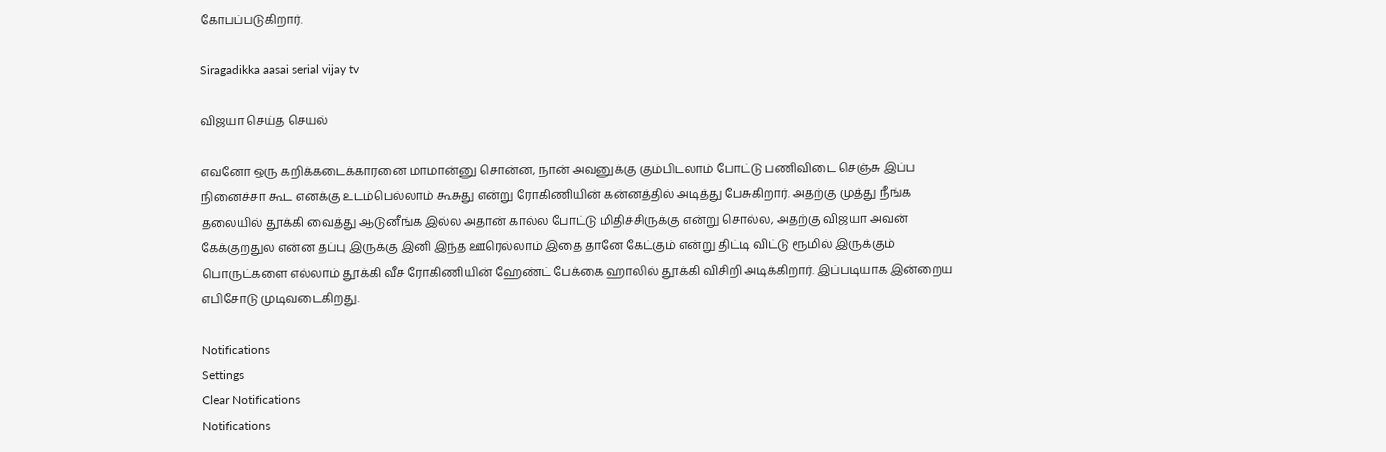கோபப்படுகிறார்.

Siragadikka aasai serial vijay tv

விஜயா செய்த செயல்

எவனோ ஒரு கறிக்கடைக்காரனை மாமான்னு சொன்ன, நான் அவனுக்கு கும்பிடலாம் போட்டு பணிவிடை செஞ்சு இப்ப நினைச்சா கூட எனக்கு உடம்பெல்லாம் கூசுது என்று ரோகிணியின் கன்னத்தில் அடித்து பேசுகிறார். அதற்கு முத்து நீங்க தலையில் தூக்கி வைத்து ஆடுனீங்க இல்ல அதான் கால்ல போட்டு மிதிச்சிருக்கு என்று சொல்ல, அதற்கு விஜயா அவன் கேக்குறதுல என்ன தப்பு இருக்கு இனி இந்த ஊரெல்லாம் இதை தானே கேட்கும் என்று திட்டி விட்டு ரூமில் இருக்கும் பொருட்களை எல்லாம் தூக்கி வீச ரோகிணியின் ஹேண்ட் பேக்கை ஹாலில் தூக்கி விசிறி அடிக்கிறார். இப்படியாக இன்றைய எபிசோடு முடிவடைகிறது.

Notifications
Settings
Clear Notifications
Notifications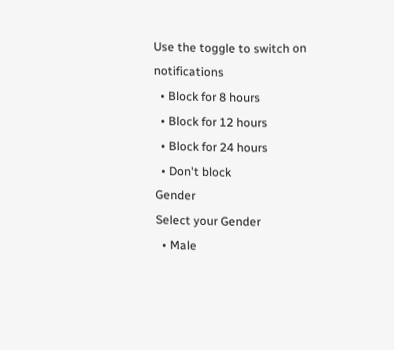Use the toggle to switch on notifications
  • Block for 8 hours
  • Block for 12 hours
  • Block for 24 hours
  • Don't block
Gender
Select your Gender
  • Male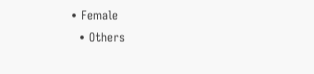• Female
  • Others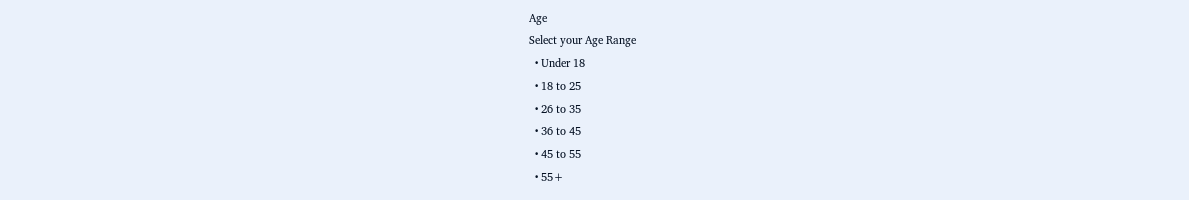Age
Select your Age Range
  • Under 18
  • 18 to 25
  • 26 to 35
  • 36 to 45
  • 45 to 55
  • 55+